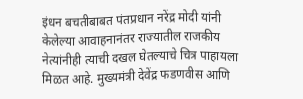इंधन बचतीबाबत पंतप्रधान नरेंद्र मोदी यांनी केलेल्या आवाहनानंतर राज्यातील राजकीय नेत्यांनीही त्याची दखल घेतल्याचे चित्र पाहायला मिळत आहे. मुख्यमंत्री देवेंद्र फडणवीस आणि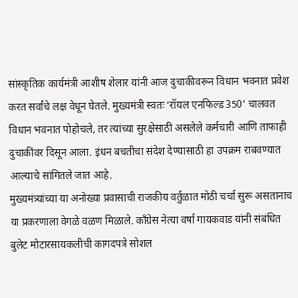सांस्कृतिक कार्यमंत्री आशीष शेलार यांनी आज दुचाकीवरून विधान भवनात प्रवेश करत सर्वांचे लक्ष वेधून घेतले. मुख्यमंत्री स्वतः ‘रॉयल एनफिल्ड 350’ चालवत विधान भवनात पोहोचले, तर त्यांच्या सुरक्षेसाठी असलेले कर्मचारी आणि ताफाही दुचाकींवर दिसून आला. इंधन बचतीचा संदेश देण्यासाठी हा उपक्रम राबवण्यात आल्याचे सांगितले जात आहे.
मुख्यमंत्र्यांच्या या अनोख्या प्रवासाची राजकीय वर्तुळात मोठी चर्चा सुरू असतानाच या प्रकरणाला वेगळे वळण मिळाले. काँग्रेस नेत्या वर्षा गायकवाड यांनी संबंधित बुलेट मोटारसायकलीची कागदपत्रे सोशल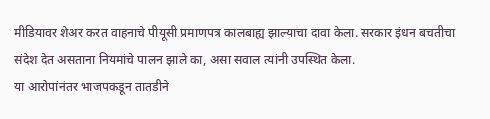मीडियावर शेअर करत वाहनाचे पीयूसी प्रमाणपत्र कालबाह्य झाल्याचा दावा केला. सरकार इंधन बचतीचा संदेश देत असताना नियमांचे पालन झाले का, असा सवाल त्यांनी उपस्थित केला.
या आरोपांनंतर भाजपकडून तातडीने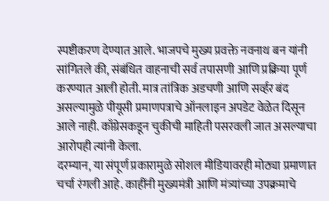स्पष्टीकरण देण्यात आले. भाजपचे मुख्य प्रवक्ते नवनाथ बन यांनी सांगितले की, संबंधित वाहनाची सर्व तपासणी आणि प्रक्रिया पूर्ण करण्यात आली होती. मात्र तांत्रिक अडचणी आणि सर्व्हर बंद असल्यामुळे पीयूसी प्रमाणपत्राचे ऑनलाइन अपडेट वेळेत दिसून आले नाही. काँग्रेसकडून चुकीची माहिती पसरवली जात असल्याचा आरोपही त्यांनी केला.
दरम्यान, या संपूर्ण प्रकारामुळे सोशल मीडियावरही मोठ्या प्रमाणात चर्चा रंगली आहे. काहींनी मुख्यमंत्री आणि मंत्र्यांच्या उपक्रमाचे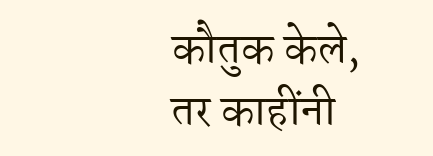कौतुक केले, तर काहींनी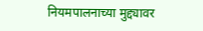नियमपालनाच्या मुद्द्यावर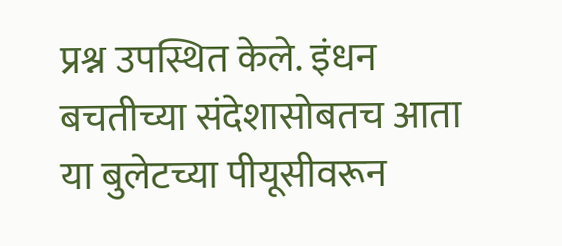प्रश्न उपस्थित केले. इंधन बचतीच्या संदेशासोबतच आता या बुलेटच्या पीयूसीवरून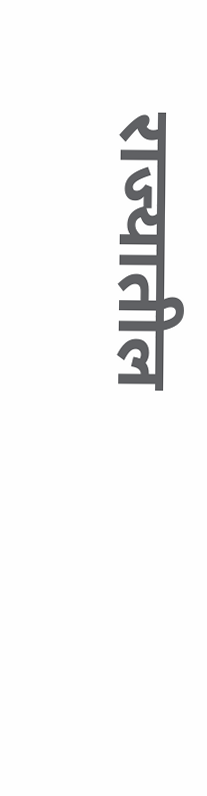राज्यातील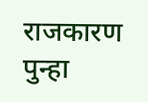राजकारण पुन्हा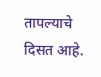तापल्याचे दिसत आहे.